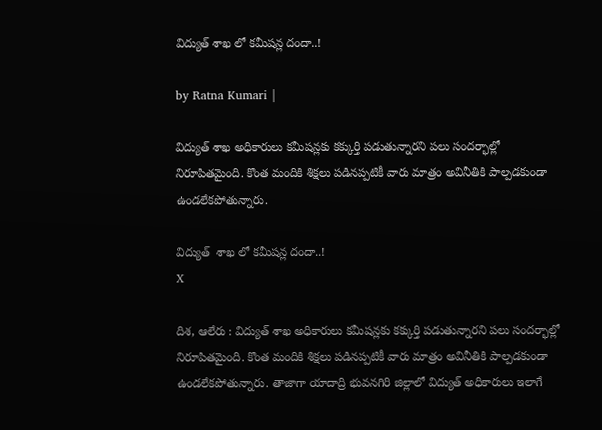విద్యుత్ శాఖ లో కమీషన్ల దందా..!

by Ratna Kumari |

విద్యుత్ శాఖ అధికారులు క‌మీష‌న్ల‌కు క‌క్కుర్తి ప‌డుతున్నార‌ని ప‌లు సంద‌ర్భాల్లో నిరూపిత‌మైంది. కొంత మందికి శిక్ష‌లు ప‌డిన‌ప్ప‌టికీ వారు మాత్రం అవినీతికి పాల్ప‌డ‌కుండా ఉండ‌లేక‌పోతున్నారు.

విద్యుత్  శాఖ లో కమీషన్ల దందా..!
X

దిశ, ఆలేరు : విద్యుత్ శాఖ అధికారులు క‌మీష‌న్ల‌కు క‌క్కుర్తి ప‌డుతున్నార‌ని ప‌లు సంద‌ర్భాల్లో నిరూపిత‌మైంది. కొంత మందికి శిక్ష‌లు ప‌డిన‌ప్ప‌టికీ వారు మాత్రం అవినీతికి పాల్ప‌డ‌కుండా ఉండ‌లేక‌పోతున్నారు. తాజాగా యాదాద్రి భువ‌న‌గిరి జిల్లాలో విద్యుత్ అధికారులు ఇలాగే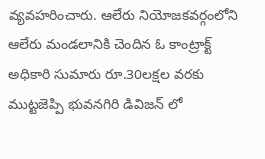వ్య‌వ‌హ‌రించారు. ఆలేరు నియోజ‌క‌వ‌ర్గంలోని ఆలేరు మండ‌లానికి చెందిన ఓ కాంట్రాక్ట్ అధికారి సుమారు రూ.30ల‌క్ష‌ల వ‌ర‌కు ముట్ట‌జెప్పి భువ‌న‌గిరి డివిజ‌న్ లో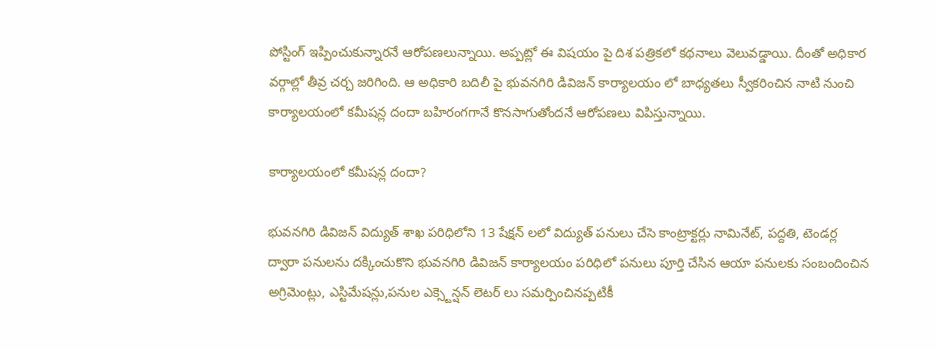పోస్టింగ్ ఇప్పించుకున్నార‌నే ఆరోప‌ణ‌లున్నాయి. అప్ప‌ట్లో ఈ విష‌యం పై దిశ ప‌త్రిక‌లో క‌థ‌నాలు వెలువ‌డ్డాయి. దీంతో అధికార వ‌ర్గాల్లో తీవ్ర చ‌ర్చ జ‌రిగింది. ఆ అధికారి బదిలీ పై భువనగిరి డివిజన్ కార్యాలయం లో బాధ్యతలు స్వీకరించిన నాటి నుంచి కార్యాలయంలో కమీషన్ల దందా బహిరంగగానే కొన‌సాగుతోందనే ఆరోపణలు విపిస్తున్నాయి.

కార్యాలయంలో కమీషన్ల దందా?

భువనగిరి డివిజన్ విద్యుత్ శాఖ పరిధిలోని 13 షేక్షన్ లలో విద్యుత్ పనులు చేసె కాంట్రాక్టర్లు నామినేట్, పద్దతి, టెండర్ల ద్వారా పనులను దక్కించుకొని భువనగిరి డివిజన్ కార్యాలయం పరిధిలో పనులు పూర్తి చేసిన ఆయా పనులకు సంబందించిన అగ్రిమెంట్లు, ఎస్టిమేషన్లు,పనుల ఎక్స్టెన్షన్ లెటర్ లు సమర్పించినప్పటికీ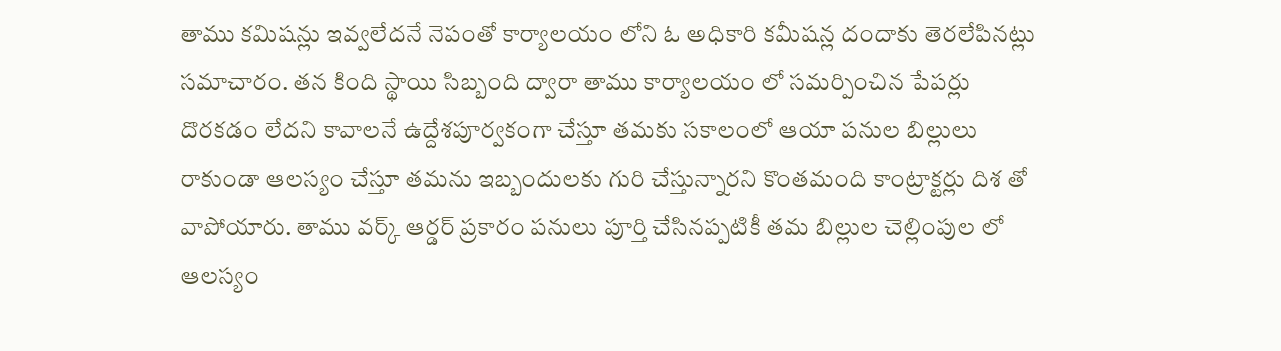తాము కమిషన్లు ఇవ్వలేదనే నెపంతో కార్యాలయం లోని ఓ అధికారి కమీషన్ల దందాకు తెరలేపినట్లు సమాచారం. తన కింది స్థాయి సిబ్బంది ద్వారా తాము కార్యాలయం లో సమర్పించిన పేపర్లు దొరకడం లేదని కావాలనే ఉద్దేశపూర్వకంగా చేస్తూ తమకు సకాలంలో ఆయా పనుల బిల్లులు రాకుండా ఆలస్యం చేస్తూ తమను ఇబ్బందులకు గురి చేస్తున్నారని కొంతమంది కాంట్రాక్టర్లు దిశ తో వాపోయారు. తాము వర్క్ ఆర్డర్ ప్రకారం పనులు పూర్తి చేసినప్పటికీ తమ బిల్లుల చెల్లింపుల లో ఆలస్యం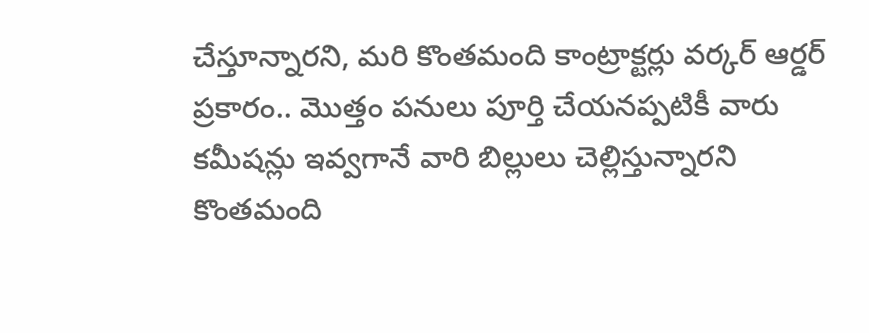చేస్తూన్నారని, మరి కొంతమంది కాంట్రాక్టర్లు వర్కర్ ఆర్డర్ ప్రకారం.. మొత్తం పనులు పూర్తి చేయనప్పటికీ వారు కమీషన్లు ఇవ్వగానే వారి బిల్లులు చెల్లిస్తున్నారని కొంతమంది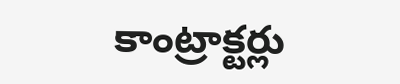కాంట్రాక్టర్లు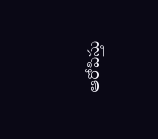ఆరోపిస్తు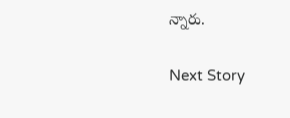న్నారు.

Next Story